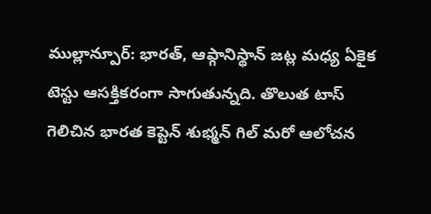ముల్లాన్పూర్: భారత్, ఆఫ్గానిస్థాన్ జట్ల మధ్య ఏకైక టెస్టు ఆసక్తికరంగా సాగుతున్నది. తొలుత టాస్ గెలిచిన భారత కెప్టెన్ శుభ్మన్ గిల్ మరో ఆలోచన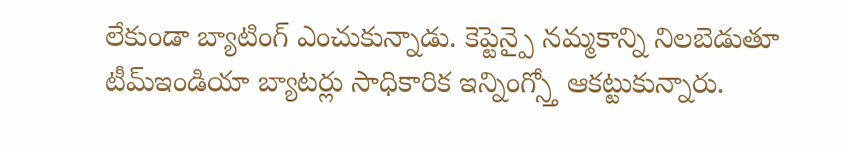లేకుండా బ్యాటింగ్ ఎంచుకున్నాడు. కెప్టెన్పై నమ్మకాన్ని నిలబెడుతూ టీమ్ఇండియా బ్యాటర్లు సాధికారిక ఇన్నింగ్స్తో ఆకట్టుకున్నారు.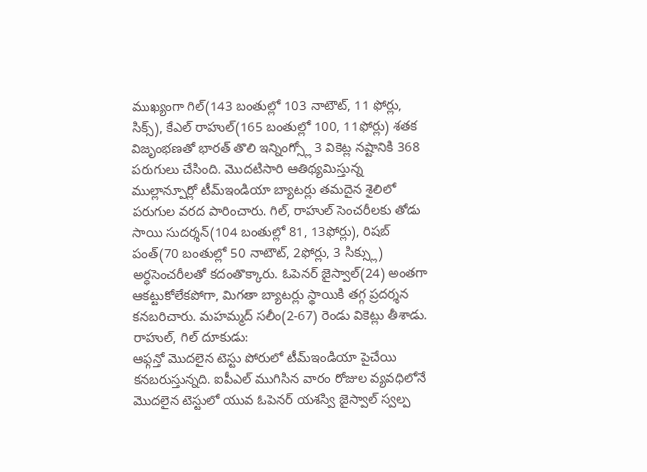ముఖ్యంగా గిల్(143 బంతుల్లో 103 నాటౌట్, 11 ఫోర్లు, సిక్స్), కేఎల్ రాహుల్(165 బంతుల్లో 100, 11ఫోర్లు) శతక విజృంభణతో భారత్ తొలి ఇన్నింగ్స్లో 3 వికెట్ల నష్టానికి 368 పరుగులు చేసింది. మొదటిసారి ఆతిథ్యమిస్తున్న ముల్లాన్పూర్లో టీమ్ఇండియా బ్యాటర్లు తమదైన శైలిలో పరుగుల వరద పారించారు. గిల్, రాహుల్ సెంచరీలకు తోడు సాయి సుదర్శన్(104 బంతుల్లో 81, 13ఫోర్లు), రిషబ్ పంత్(70 బంతుల్లో 50 నాటౌట్, 2ఫోర్లు, 3 సిక్స్లు) అర్ధసెంచరీలతో కదంతొక్కారు. ఓపెనర్ జైస్వాల్(24) అంతగా ఆకట్టుకోలేకపోగా, మిగతా బ్యాటర్లు స్థాయికి తగ్గ ప్రదర్శన కనబరిచారు. మహమ్మద్ సలీం(2-67) రెండు వికెట్లు తీశాడు.
రాహుల్, గిల్ దూకుడు:
ఆఫ్గన్తో మొదలైన టెస్టు పోరులో టీమ్ఇండియా పైచేయి కనబరుస్తున్నది. ఐపీఎల్ ముగిసిన వారం రోజుల వ్యవధిలోనే మొదలైన టెస్టులో యువ ఓపెనర్ యశస్వి జైస్వాల్ స్వల్ప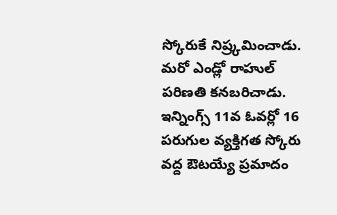స్కోరుకే నిష్ర్కమించాడు. మరో ఎండ్లో రాహుల్ పరిణతి కనబరిచాడు. ఇన్నింగ్స్ 11వ ఓవర్లో 16 పరుగుల వ్యక్తిగత స్కోరు వద్ద ఔటయ్యే ప్రమాదం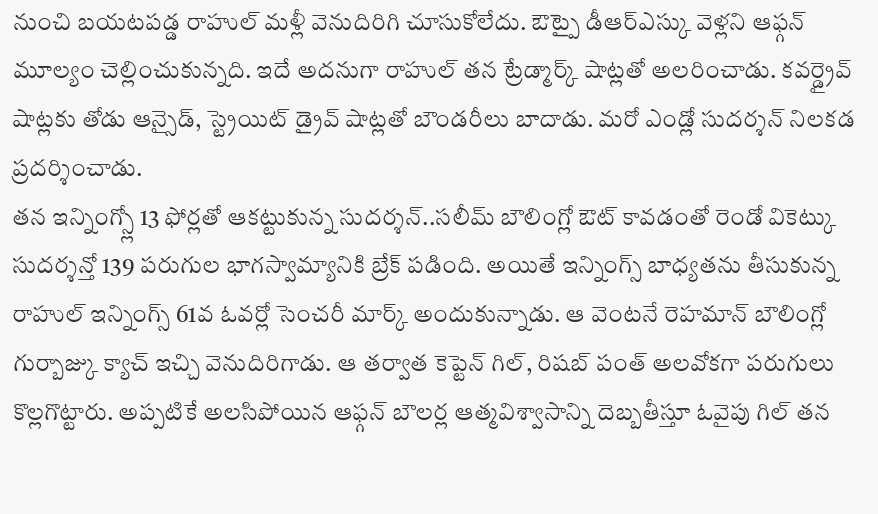నుంచి బయటపడ్డ రాహుల్ మళ్లీ వెనుదిరిగి చూసుకోలేదు. ఔట్పై డీఆర్ఎస్కు వెళ్లని ఆఫ్గన్ మూల్యం చెల్లించుకున్నది. ఇదే అదనుగా రాహుల్ తన ట్రేడ్మార్క్ షాట్లతో అలరించాడు. కవర్డ్రైవ్ షాట్లకు తోడు ఆన్సైడ్, స్ట్రెయిట్ డ్రైవ్ షాట్లతో బౌండరీలు బాదాడు. మరో ఎండ్లో సుదర్శన్ నిలకడ ప్రదర్శించాడు.
తన ఇన్నింగ్స్లో 13 ఫోర్లతో ఆకట్టుకున్న సుదర్శన్..సలీమ్ బౌలింగ్లో ఔట్ కావడంతో రెండో వికెట్కు సుదర్శన్తో 139 పరుగుల భాగస్వామ్యానికి బ్రేక్ పడింది. అయితే ఇన్నింగ్స్ బాధ్యతను తీసుకున్న రాహుల్ ఇన్నింగ్స్ 61వ ఓవర్లో సెంచరీ మార్క్ అందుకున్నాడు. ఆ వెంటనే రెహమాన్ బౌలింగ్లో గుర్బాజ్కు క్యాచ్ ఇచ్చి వెనుదిరిగాడు. ఆ తర్వాత కెప్టెన్ గిల్, రిషబ్ పంత్ అలవోకగా పరుగులు కొల్లగొట్టారు. అప్పటికే అలసిపోయిన ఆఫ్గన్ బౌలర్ల ఆత్మవిశ్వాసాన్ని దెబ్బతీస్తూ ఓవైపు గిల్ తన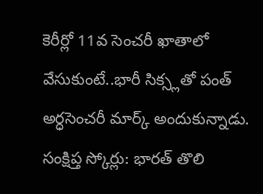కెరీర్లో 11వ సెంచరీ ఖాతాలో వేసుకుంటే..భారీ సిక్స్లతో పంత్ అర్ధసెంచరీ మార్క్ అందుకున్నాడు.
సంక్షిప్త స్కోర్లు: భారత్ తొలి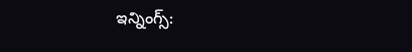ఇన్నింగ్స్: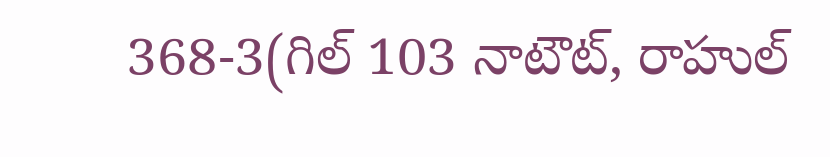368-3(గిల్ 103 నాటౌట్, రాహుల్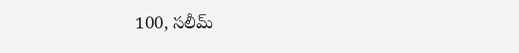100, సలీమ్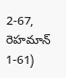2-67, రెహమాన్ 1-61)